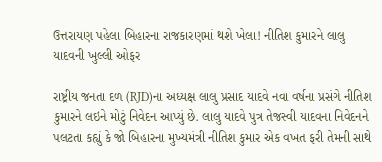ઉત્તરાયણ પહેલા બિહારના રાજકારણમાં થશે ખેલા! નીતિશ કુમારને લાલુ યાદવની ખુલ્લી ઓફર

રાષ્ટ્રીય જનતા દળ (RJD)ના અધ્યક્ષ લાલુ પ્રસાદ યાદવે નવા વર્ષના પ્રસંગે નીતિશ કુમારને લઇને મોટું નિવેદન આપ્યું છે. લાલુ યાદવે પુત્ર તેજસ્વી યાદવના નિવેદનને પલટતા કહ્યું કે જો બિહારના મુખ્યમંત્રી નીતિશ કુમાર એક વખત ફરી તેમની સાથે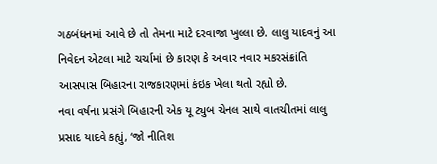ગઠબંધનમાં આવે છે તો તેમના માટે દરવાજા ખુલ્લા છે. લાલુ યાદવનું આ નિવેદન એટલા માટે ચર્ચામાં છે કારણ કે અવાર નવાર મકરસંક્રાંતિ આસપાસ બિહારના રાજકારણમાં કંઇક ખેલા થતો રહ્યો છે.
નવા વર્ષના પ્રસંગે બિહારની એક યૂ ટ્યુબ ચેનલ સાથે વાતચીતમાં લાલુ પ્રસાદ યાદવે કહ્યું, ‘જો નીતિશ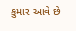કુમાર આવે છે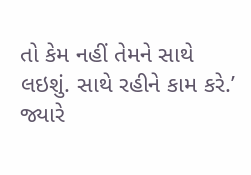તો કેમ નહીં તેમને સાથે લઇશું. સાથે રહીને કામ કરે.’ જ્યારે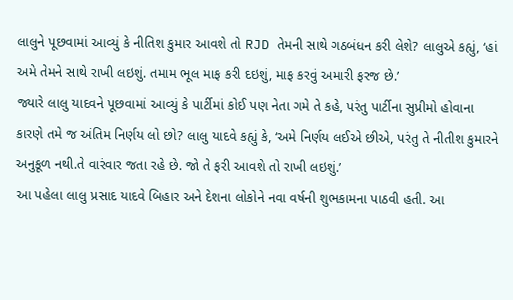લાલુને પૂછવામાં આવ્યું કે નીતિશ કુમાર આવશે તો RJD તેમની સાથે ગઠબંધન કરી લેશે? લાલુએ કહ્યું, ‘હાં અમે તેમને સાથે રાખી લઇશું. તમામ ભૂલ માફ કરી દઇશું, માફ કરવું અમારી ફરજ છે.’
જ્યારે લાલુ યાદવને પૂછવામાં આવ્યું કે પાર્ટીમાં કોઈ પણ નેતા ગમે તે કહે, પરંતુ પાર્ટીના સુપ્રીમો હોવાના કારણે તમે જ અંતિમ નિર્ણય લો છો? લાલુ યાદવે કહ્યું કે, ‘અમે નિર્ણય લઈએ છીએ, પરંતુ તે નીતીશ કુમારને અનુકૂળ નથી.તે વારંવાર જતા રહે છે. જો તે ફરી આવશે તો રાખી લઇશું.’
આ પહેલા લાલુ પ્રસાદ યાદવે બિહાર અને દેશના લોકોને નવા વર્ષની શુભકામના પાઠવી હતી. આ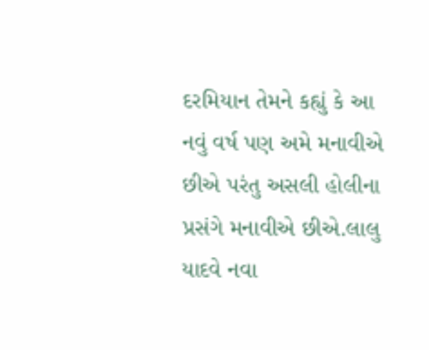દરમિયાન તેમને કહ્યું કે આ નવું વર્ષ પણ અમે મનાવીએ છીએ પરંતુ અસલી હોલીના પ્રસંગે મનાવીએ છીએ.લાલુ યાદવે નવા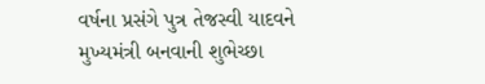વર્ષના પ્રસંગે પુત્ર તેજસ્વી યાદવને મુખ્યમંત્રી બનવાની શુભેચ્છા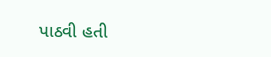પાઠવી હતી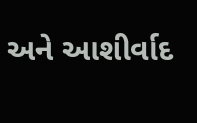અને આશીર્વાદ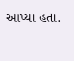આપ્યા હતા.